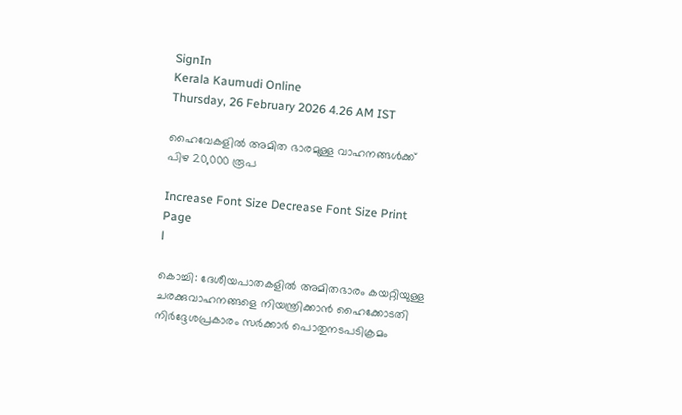SignIn
Kerala Kaumudi Online
Thursday, 26 February 2026 4.26 AM IST

ഹൈവേകളിൽ അമിത ഭാരമുള്ള വാഹനങ്ങൾക്ക് പിഴ 20,000 രൂപ

Increase Font Size Decrease Font Size Print Page
l

കൊച്ചി: ദേശീയപാതകളിൽ അമിതഭാരം കയറ്റിയുള്ള ചരക്കുവാഹനങ്ങളെ നിയന്ത്രിക്കാൻ ഹൈക്കോടതി നിർദ്ദേശപ്രകാരം സർക്കാർ പൊതുനടപടിക്രമം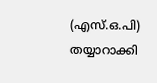(എസ്.ഒ.പി) തയ്യാറാക്കി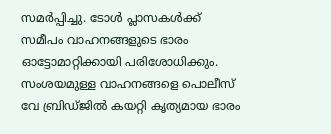സമർപ്പിച്ചു. ടോൾ പ്ലാസകൾക്ക് സമീപം വാഹനങ്ങളുടെ ഭാരം ഓട്ടോമാറ്റിക്കായി പരിശോധിക്കും. സംശയമുള്ള വാഹനങ്ങളെ പൊലീസ് വേ ബ്രിഡ്ജിൽ കയറ്റി കൃത്യമായ ഭാരം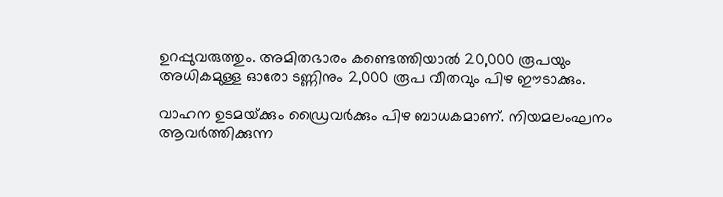ഉറപ്പുവരുത്തും. അമിതഭാരം കണ്ടെത്തിയാൽ 20,000 രൂപയും അധികമുള്ള ഓരോ ടണ്ണിനും 2,000 രൂപ വീതവും പിഴ ഈടാക്കും.

വാഹന ഉടമയ്‌ക്കും ഡ്രൈവർക്കും പിഴ ബാധകമാണ്. നിയമലംഘനം ആവർത്തിക്കുന്ന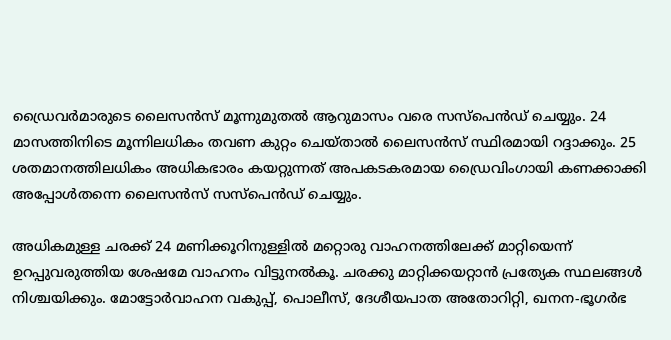ഡ്രൈവർമാരുടെ ലൈസൻസ് മൂന്നുമുതൽ ആറുമാസം വരെ സസ്പെൻഡ് ചെയ്യും. 24 മാസത്തിനിടെ മൂന്നിലധികം തവണ കുറ്റം ചെയ്താൽ ലൈസൻസ് സ്ഥിരമായി റദ്ദാക്കും. 25 ശതമാനത്തിലധികം അധികഭാരം കയറ്റുന്നത് അപകടകരമായ ഡ്രൈവിംഗായി കണക്കാക്കി അപ്പോൾതന്നെ ലൈസൻസ് സസ്പെൻഡ് ചെയ്യും.

അധികമുള്ള ചരക്ക് 24 മണിക്കൂറിനുള്ളിൽ മറ്റൊരു വാഹനത്തിലേക്ക് മാറ്റിയെന്ന് ഉറപ്പുവരുത്തിയ ശേഷമേ വാഹനം വിട്ടുനൽകൂ. ചരക്കു മാറ്റിക്കയറ്റാൻ പ്രത്യേക സ്ഥലങ്ങൾ നിശ്ചയിക്കും. മോട്ടോർവാഹന വകുപ്പ്, പൊലീസ്, ദേശീയപാത അതോറിറ്റി, ഖനന-ഭൂഗർഭ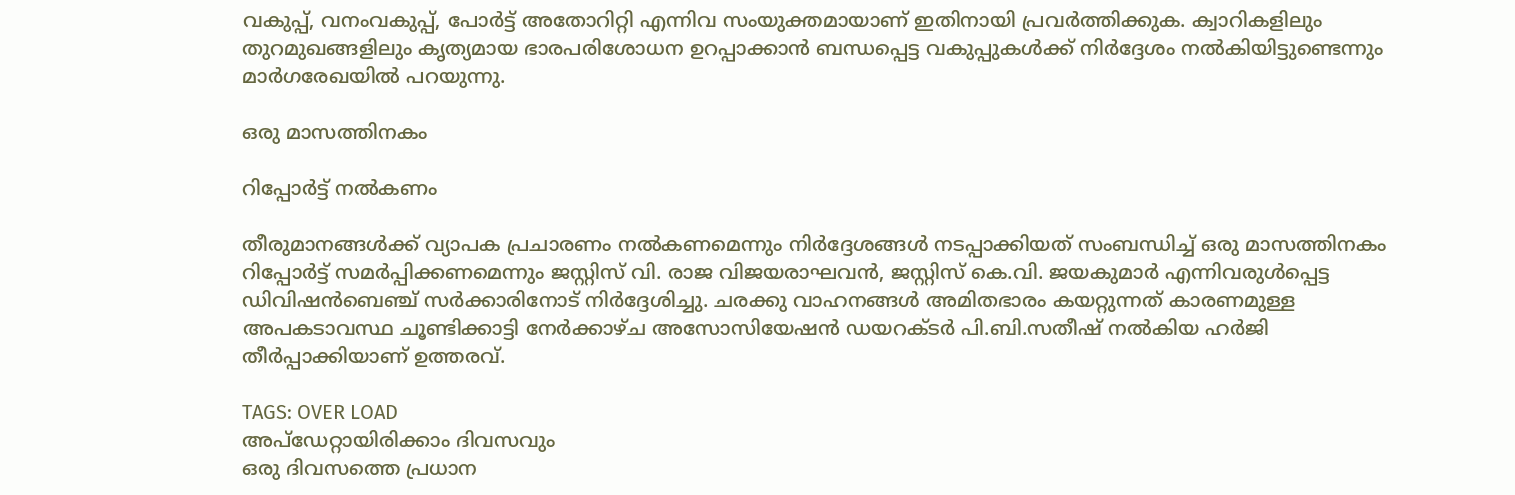വകുപ്പ്, വനംവകുപ്പ്, പോർട്ട് അതോറിറ്റി എന്നിവ സംയുക്തമായാണ് ഇതിനായി പ്രവർത്തിക്കുക. ക്വാറികളിലും തുറമുഖങ്ങളിലും കൃത്യമായ ഭാരപരിശോധന ഉറപ്പാക്കാൻ ബന്ധപ്പെട്ട വകുപ്പുകൾക്ക് നിർദ്ദേശം നൽകിയിട്ടുണ്ടെന്നും മാർഗരേഖയിൽ പറയുന്നു.

ഒരു മാസത്തിനകം

റിപ്പോർട്ട് നൽകണം

തീരുമാനങ്ങൾക്ക് വ്യാപക പ്രചാരണം നൽകണമെന്നും നിർദ്ദേശങ്ങൾ നടപ്പാക്കിയത് സംബന്ധിച്ച് ഒരു മാസത്തിനകം റിപ്പോർട്ട് സമർപ്പിക്കണമെന്നും ജസ്റ്റിസ് വി. രാജ വിജയരാഘവൻ, ജസ്റ്റിസ് കെ.വി. ജയകുമാർ എന്നിവരുൾപ്പെട്ട ഡിവിഷൻബെഞ്ച് സർക്കാരിനോട് നിർദ്ദേശിച്ചു. ചരക്കു വാഹനങ്ങൾ അമിതഭാരം കയറ്റുന്നത് കാരണമുള്ള അപകടാവസ്ഥ ചൂണ്ടിക്കാട്ടി നേർക്കാഴ്ച അസോസിയേഷൻ ഡയറക്ടർ പി.ബി.സതീഷ് നൽകിയ ഹർജി തീർപ്പാക്കിയാണ് ഉത്തരവ്.

TAGS: OVER LOAD
അപ്ഡേറ്റായിരിക്കാം ദിവസവും
ഒരു ദിവസത്തെ പ്രധാന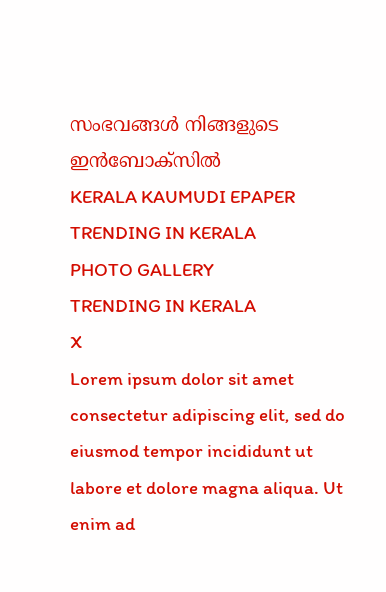സംഭവങ്ങൾ നിങ്ങളുടെ ഇൻബോക്സിൽ
KERALA KAUMUDI EPAPER
TRENDING IN KERALA
PHOTO GALLERY
TRENDING IN KERALA
X
Lorem ipsum dolor sit amet
consectetur adipiscing elit, sed do eiusmod tempor incididunt ut labore et dolore magna aliqua. Ut enim ad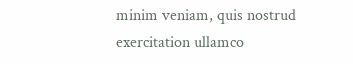minim veniam, quis nostrud exercitation ullamco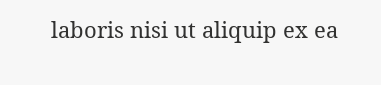laboris nisi ut aliquip ex ea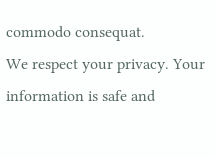commodo consequat.
We respect your privacy. Your information is safe and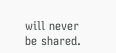will never be shared.